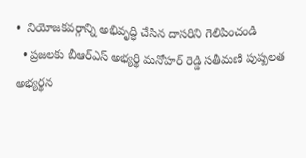•  నియోజకవర్గాన్ని అభివృద్ధి చేసిన దాసరిని గెలిపించండి
  • ప్రజలకు బీఆర్ఎస్ అభ్యర్థి మనోహర్ రెడ్డి సతీమణి పుష్పలత అభ్యర్థన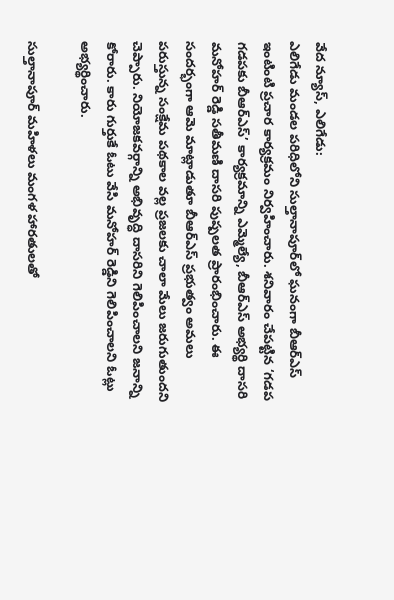వేద న్యూస్, ఎలిగేడు:
ఎలిగేడు మండల పరిధిలోని సుల్తానాపూర్‌లో ఘనంగా బీఆర్ఎస్ ఇంటింటి ప్రచార కార్యక్రమం నిర్వహించారు. శనివారం చేపట్టిన ‘గడప గడపకు బీఆర్ఎస్’ కార్యక్రమాన్ని ఎమ్మెల్యే, బీఆర్ఎస్ అభ్యర్థి దాసరి మనోహర్ రెడ్డి సతీమణి దాసరి పుష్పలత ప్రారంభించారు. ఈ సందర్భంగా ఆమె మాట్లాడుతూ బీఆర్ఎస్ ప్రభుత్వం అమలు పరుస్తున్న సంక్షేమ పథకాల వల్ల ప్రజలకు చాలా మేలు జరుగుతుందని చెప్పారు. నియోజకవర్గాన్ని అభివృద్ధి దాసరిని గెలిపించాలని జనాన్ని కోరారు. కారు గుర్తుకే ఓటు వేసి మనోహర్ రెడ్డిని గెలిపించాలని ఓట్లు అభ్యర్థించారు.

సుల్తానాపూర్ మహిళలు మంగళ హారతులతో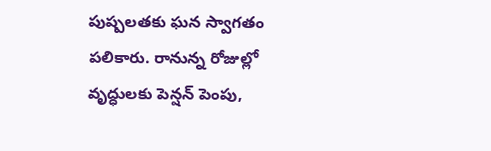పుష్పలతకు ఘన స్వాగతం పలికారు. రానున్న రోజుల్లో వృద్ధులకు పెన్షన్ పెంపు,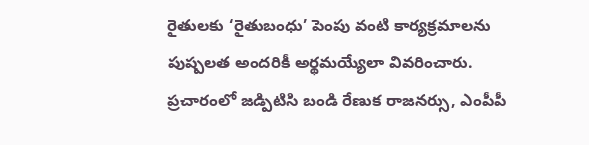రైతులకు ‘రైతుబంధు’ పెంపు వంటి కార్యక్రమాలను పుష్పలత అందరికీ అర్థమయ్యేలా వివరించారు. ప్రచారంలో జడ్పిటిసి బండి రేణుక రాజనర్సు, ఎంపీపీ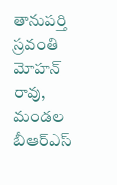తానుపర్తి స్రవంతి మోహన్ రావు, మండల బీఆర్ఎస్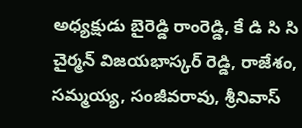అధ్యక్షుడు బైరెడ్డి రాంరెడ్డి, కే డి సి సి చైర్మన్ విజయభాస్కర్ రెడ్డి, రాజేశం, సమ్మయ్య, సంజీవరావు, శ్రీనివాస్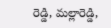రెడ్డి, మల్లారెడ్డి,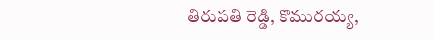తిరుపతి రెడ్డి, కొమురయ్య,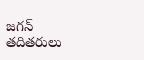జగన్ తదితరులు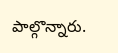పాల్గొన్నారు.